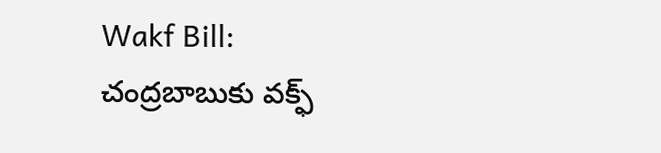Wakf Bill: చంద్రబాబుకు వక్ఫ్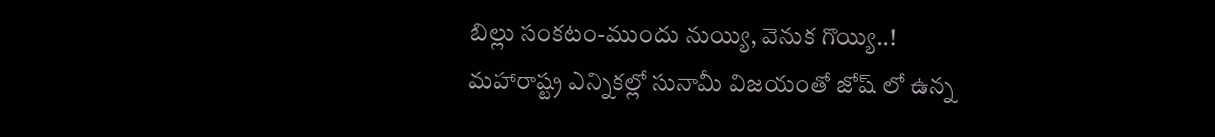బిల్లు సంకటం-ముందు నుయ్యి, వెనుక గొయ్యి..!
మహారాష్ట్ర ఎన్నికల్లో సునామీ విజయంతో జోష్ లో ఉన్న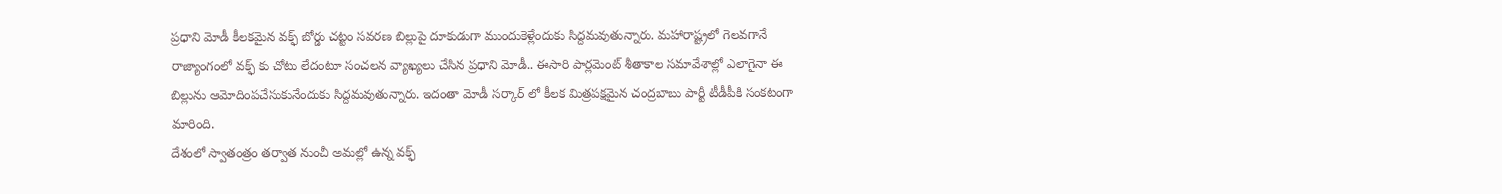ప్రధాని మోడీ కీలకమైన వక్ఫ్ బోర్డు చట్టం సవరణ బిల్లుపై దూకుడుగా ముందుకెళ్లేందుకు సిద్దమవుతున్నారు. మహారాష్ట్రలో గెలవగానే రాజ్యాంగంలో వక్ఫ్ కు చోటు లేదంటూ సంచలన వ్యాఖ్యలు చేసిన ప్రధాని మోడీ.. ఈసారి పార్లమెంట్ శీతాకాల సమావేశాల్లో ఎలాగైనా ఈ బిల్లును ఆమోదింపచేసుకునేందుకు సిద్దమవుతున్నారు. ఇదంతా మోడీ సర్కార్ లో కీలక మిత్రపక్షమైన చంద్రబాబు పార్టీ టీడీపీకి సంకటంగా మారింది.
దేశంలో స్వాతంత్రం తర్వాత నుంచీ అమల్లో ఉన్న వక్ఫ్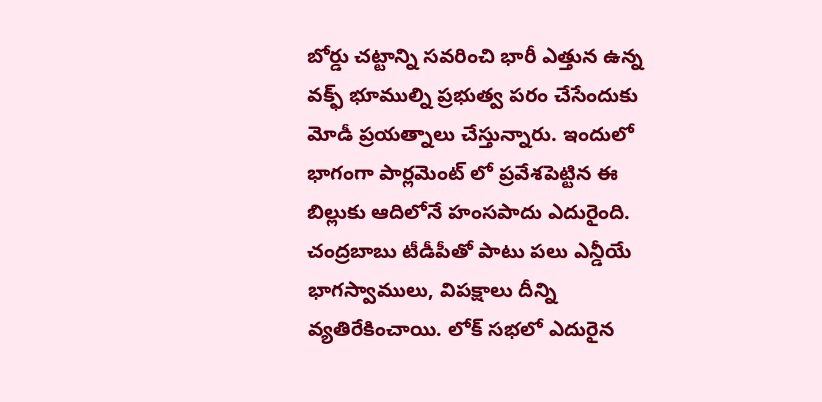బోర్డు చట్టాన్ని సవరించి భారీ ఎత్తున ఉన్న వక్ఫ్ భూముల్ని ప్రభుత్వ పరం చేసేందుకు మోడీ ప్రయత్నాలు చేస్తున్నారు. ఇందులో భాగంగా పార్లమెంట్ లో ప్రవేశపెట్టిన ఈ బిల్లుకు ఆదిలోనే హంసపాదు ఎదురైంది. చంద్రబాబు టీడీపీతో పాటు పలు ఎన్డీయే భాగస్వాములు, విపక్షాలు దీన్ని వ్యతిరేకించాయి. లోక్ సభలో ఎదురైన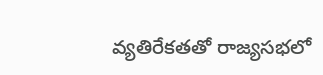వ్యతిరేకతతో రాజ్యసభలో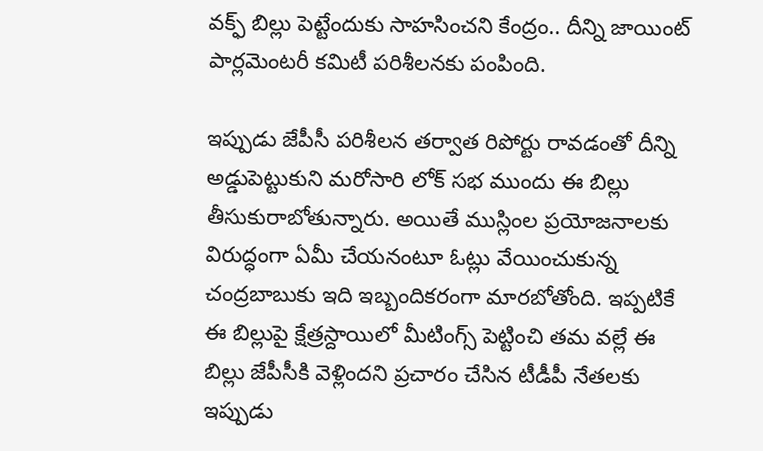వక్ఫ్ బిల్లు పెట్టేందుకు సాహసించని కేంద్రం.. దీన్ని జాయింట్ పార్లమెంటరీ కమిటీ పరిశీలనకు పంపింది.

ఇప్పుడు జేపీసీ పరిశీలన తర్వాత రిపోర్టు రావడంతో దీన్ని అడ్డుపెట్టుకుని మరోసారి లోక్ సభ ముందు ఈ బిల్లు తీసుకురాబోతున్నారు. అయితే ముస్లింల ప్రయోజనాలకు విరుద్ధంగా ఏమీ చేయనంటూ ఓట్లు వేయించుకున్న చంద్రబాబుకు ఇది ఇబ్బందికరంగా మారబోతోంది. ఇప్పటికే ఈ బిల్లుపై క్షేత్రస్దాయిలో మీటింగ్స్ పెట్టించి తమ వల్లే ఈ బిల్లు జేపీసీకి వెళ్లిందని ప్రచారం చేసిన టీడీపీ నేతలకు ఇప్పుడు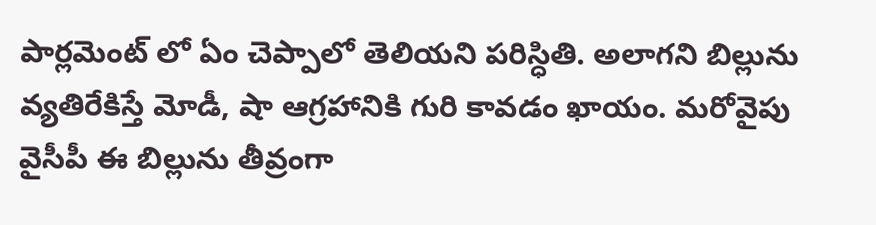పార్లమెంట్ లో ఏం చెప్పాలో తెలియని పరిస్ధితి. అలాగని బిల్లును వ్యతిరేకిస్తే మోడీ, షా ఆగ్రహానికి గురి కావడం ఖాయం. మరోవైపు వైసీపీ ఈ బిల్లును తీవ్రంగా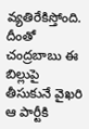వ్యతిరేకిస్తోంది. దీంతో చంద్రబాబు ఈ బిల్లుపై తీసుకునే వైఖరి ఆ పార్టీకి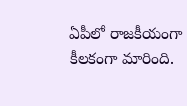ఏపీలో రాజకీయంగా కీలకంగా మారింది.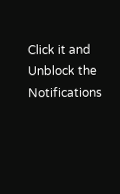Click it and Unblock the Notifications